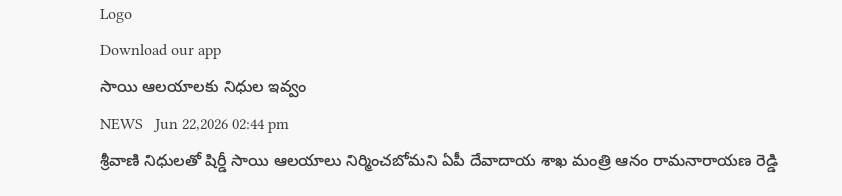Logo
Download our app
సాయి ఆలయాల‌కు నిధుల ఇవ్వం
NEWS   Jun 22,2026 02:44 pm
శ్రీవాణి నిధులతో షిర్డీ సాయి ఆలయాలు నిర్మించబోమని ఏపీ దేవాదాయ శాఖ మంత్రి ఆనం రామనారాయణ రెడ్డి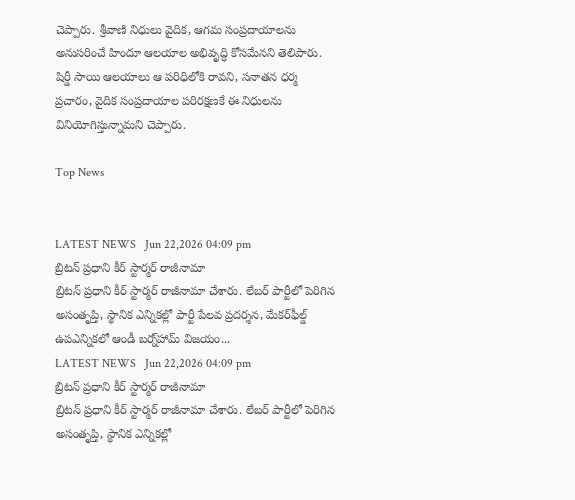చెప్పారు. శ్రీవాణి నిధులు వైదిక, ఆగమ సంప్రదాయాలను అనుసరించే హిందూ ఆలయాల అభివృద్ధి కోసమేనని తెలిపారు. షిర్డీ సాయి ఆలయాలు ఆ పరిధిలోకి రావని, సనాతన ధర్మ ప్రచారం, వైదిక సంప్రదాయాల పరిరక్షణకే ఈ నిధులను వినియోగిస్తున్నామని చెప్పారు.

Top News


LATEST NEWS   Jun 22,2026 04:09 pm
బ్రిటన్ ప్రధాని కీర్ స్టార్మర్ రాజీనామా
బ్రిటన్ ప్రధాని కీర్ స్టార్మర్ రాజీనామా చేశారు. లేబర్ పార్టీలో పెరిగిన అసంతృప్తి, స్థానిక ఎన్నికల్లో పార్టీ పేలవ ప్రదర్శన, మేకర్‌ఫీల్డ్ ఉపఎన్నికలో ఆండీ బర్న్‌హామ్ విజయం...
LATEST NEWS   Jun 22,2026 04:09 pm
బ్రిటన్ ప్రధాని కీర్ స్టార్మర్ రాజీనామా
బ్రిటన్ ప్రధాని కీర్ స్టార్మర్ రాజీనామా చేశారు. లేబర్ పార్టీలో పెరిగిన అసంతృప్తి, స్థానిక ఎన్నికల్లో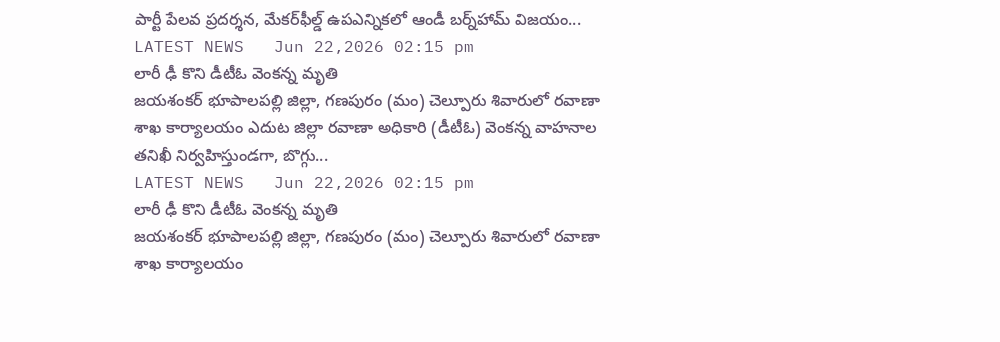పార్టీ పేలవ ప్రదర్శన, మేకర్‌ఫీల్డ్ ఉపఎన్నికలో ఆండీ బర్న్‌హామ్ విజయం...
LATEST NEWS   Jun 22,2026 02:15 pm
లారీ ఢీ కొని డీటీఓ వెంకన్న మృతి
జయశంకర్ భూపాలపల్లి జిల్లా, గణపురం (మం) చెల్పూరు శివారులో రవాణా శాఖ కార్యాలయం ఎదుట జిల్లా రవాణా అధికారి (డీటీఓ) వెంకన్న వాహనాల తనిఖీ నిర్వహిస్తుండగా, బొగ్గు...
LATEST NEWS   Jun 22,2026 02:15 pm
లారీ ఢీ కొని డీటీఓ వెంకన్న మృతి
జయశంకర్ భూపాలపల్లి జిల్లా, గణపురం (మం) చెల్పూరు శివారులో రవాణా శాఖ కార్యాలయం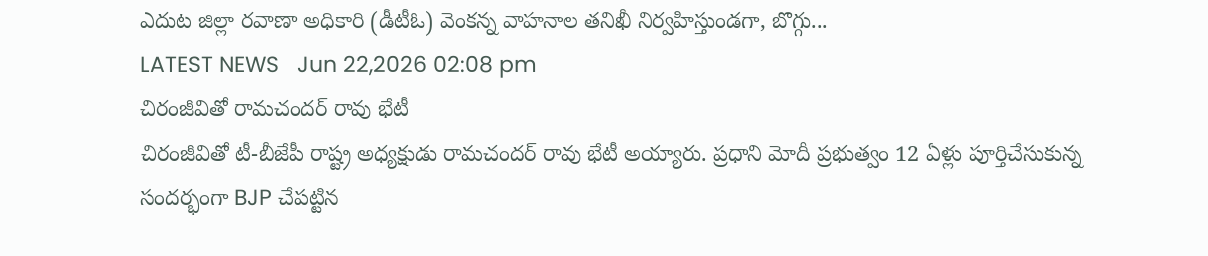ఎదుట జిల్లా రవాణా అధికారి (డీటీఓ) వెంకన్న వాహనాల తనిఖీ నిర్వహిస్తుండగా, బొగ్గు...
LATEST NEWS   Jun 22,2026 02:08 pm
చిరంజీవితో రామచందర్ రావు భేటీ
చిరంజీవితో టీ-బీజేపీ రాష్ట్ర అధ్యక్షుడు రామచందర్ రావు భేటీ అయ్యారు. ప్రధాని మోదీ ప్రభుత్వం 12 ఏళ్లు పూర్తిచేసుకున్న సందర్భంగా BJP చేపట్టిన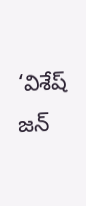‘విశేష్ జన్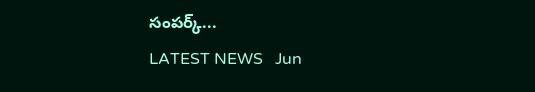సంపర్క్...
LATEST NEWS   Jun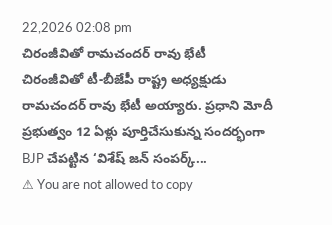22,2026 02:08 pm
చిరంజీవితో రామచందర్ రావు భేటీ
చిరంజీవితో టీ-బీజేపీ రాష్ట్ర అధ్యక్షుడు రామచందర్ రావు భేటీ అయ్యారు. ప్రధాని మోదీ ప్రభుత్వం 12 ఏళ్లు పూర్తిచేసుకున్న సందర్భంగా BJP చేపట్టిన ‘విశేష్ జన్ సంపర్క్...
⚠ You are not allowed to copy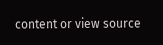content or view source